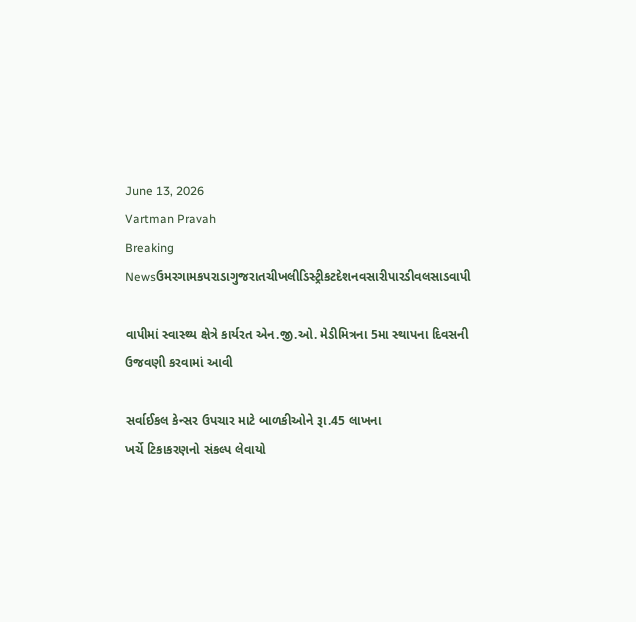June 13, 2026
Vartman Pravah
Breaking Newsઉમરગામકપરાડાગુજરાતચીખલીડિસ્ટ્રીકટદેશનવસારીપારડીવલસાડવાપી

વાપીમાં સ્‍વાસ્‍થ્‍ય ક્ષેત્રે કાર્યરત એન.જી.ઓ. મેડીમિત્રના 5મા સ્‍થાપના દિવસની ઉજવણી કરવામાં આવી

સર્વાઈકલ કેન્‍સર ઉપચાર માટે બાળકીઓને રૂા.45 લાખના
ખર્ચે ટિકાકરણનો સંકલ્‍પ લેવાયો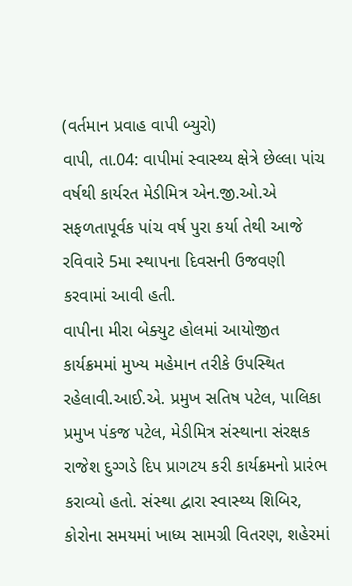(વર્તમાન પ્રવાહ વાપી બ્‍યુરો)
વાપી, તા.04: વાપીમાં સ્‍વાસ્‍થ્‍ય ક્ષેત્રે છેલ્લા પાંચ વર્ષથી કાર્યરત મેડીમિત્ર એન.જી.ઓ.એ સફળતાપૂર્વક પાંચ વર્ષ પુરા કર્યા તેથી આજે રવિવારે 5મા સ્‍થાપના દિવસની ઉજવણી કરવામાં આવી હતી.
વાપીના મીરા બેક્‍યુટ હોલમાં આયોજીત કાર્યક્રમમાં મુખ્‍ય મહેમાન તરીકે ઉપસ્‍થિત રહેલાવી.આઈ.એ. પ્રમુખ સતિષ પટેલ, પાલિકા પ્રમુખ પંકજ પટેલ, મેડીમિત્ર સંસ્‍થાના સંરક્ષક રાજેશ દુગ્‍ગડે દિપ પ્રાગટય કરી કાર્યક્રમનો પ્રારંભ કરાવ્‍યો હતો. સંસ્‍થા દ્વારા સ્‍વાસ્‍થ્‍ય શિબિર, કોરોના સમયમાં ખાધ્‍ય સામગ્રી વિતરણ, શહેરમાં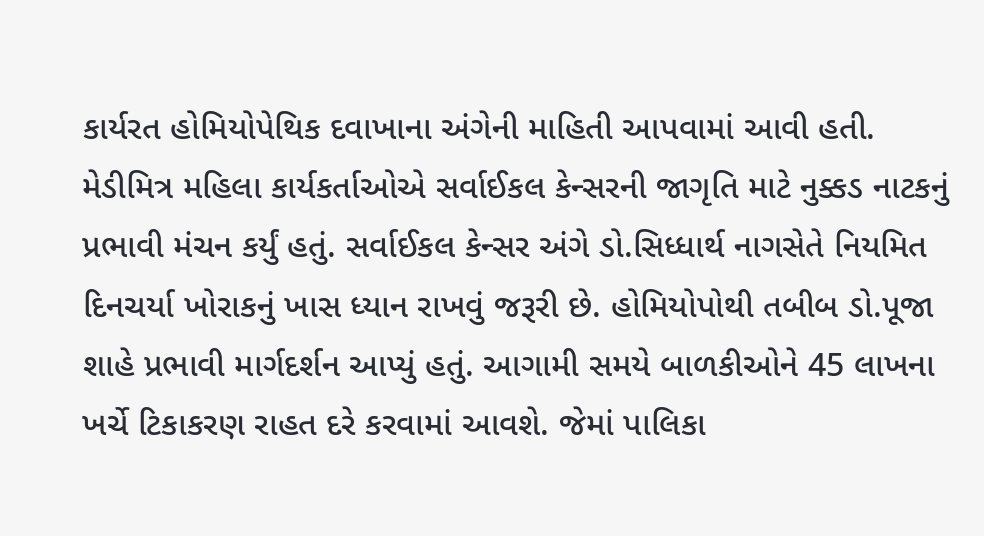કાર્યરત હોમિયોપેથિક દવાખાના અંગેની માહિતી આપવામાં આવી હતી. મેડીમિત્ર મહિલા કાર્યકર્તાઓએ સર્વાઈકલ કેન્‍સરની જાગૃતિ માટે નુક્કડ નાટકનું પ્રભાવી મંચન કર્યું હતું. સર્વાઈકલ કેન્‍સર અંગે ડો.સિધ્‍ધાર્થ નાગસેતે નિયમિત દિનચર્યા ખોરાકનું ખાસ ધ્‍યાન રાખવું જરૂરી છે. હોમિયોપોથી તબીબ ડો.પૂજા શાહે પ્રભાવી માર્ગદર્શન આપ્‍યું હતું. આગામી સમયે બાળકીઓને 45 લાખના ખર્ચે ટિકાકરણ રાહત દરે કરવામાં આવશે. જેમાં પાલિકા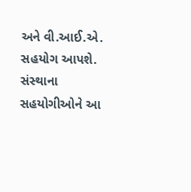અને વી.આઈ.એ. સહયોગ આપશે. સંસ્‍થાના સહયોગીઓને આ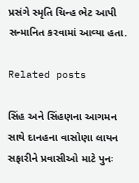પ્રસંગે સ્‍મૃતિ ચિન્‍હ ભેટ આપી સન્‍માનિત કરવામાં આવ્‍યા હતા.

Related posts

સિંહ અને સિંહણના આગમન સાથે દાનહના વાસોણા લાયન સફારીને પ્રવાસીઓ માટે પુનઃ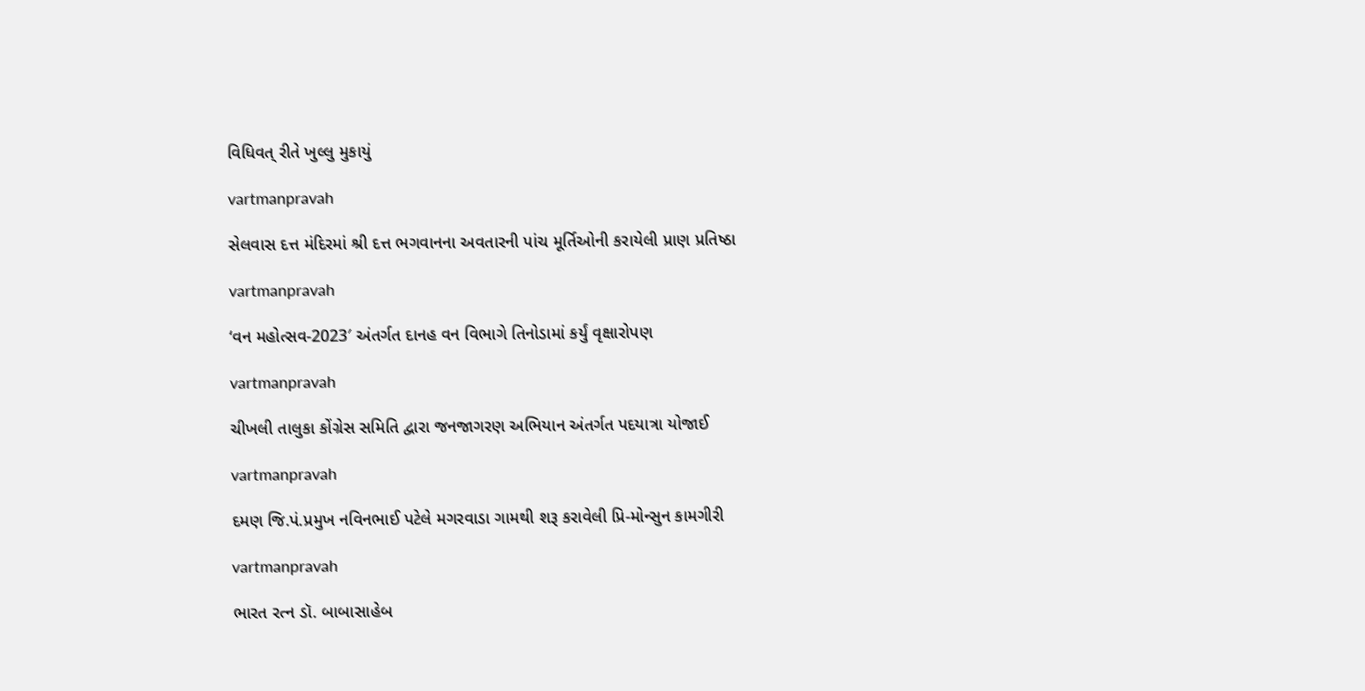વિધિવત્‌ રીતે ખુલ્લુ મુકાયું

vartmanpravah

સેલવાસ દત્ત મંદિરમાં શ્રી દત્ત ભગવાનના અવતારની પાંચ મૂર્તિઓની કરાયેલી પ્રાણ પ્રતિષ્ઠા

vartmanpravah

‘વન મહોત્‍સવ-2023′ અંતર્ગત દાનહ વન વિભાગે તિનોડામાં કર્યું વૃક્ષારોપણ

vartmanpravah

ચીખલી તાલુકા કોંગ્રેસ સમિતિ દ્વારા જનજાગરણ અભિયાન અંતર્ગત પદયાત્રા યોજાઈ

vartmanpravah

દમણ જિ.પં.પ્રમુખ નવિનભાઈ પટેલે મગરવાડા ગામથી શરૂ કરાવેલી પ્રિ-મોન્‍સુન કામગીરી

vartmanpravah

ભારત રત્‍ન ડૉ. બાબાસાહેબ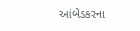આંબેડકરના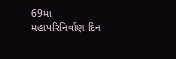69મા મહાપરિનિર્વાણ દિન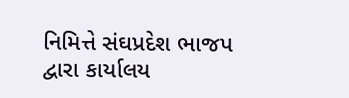નિમિત્તે સંઘપ્રદેશ ભાજપ દ્વારા કાર્યાલય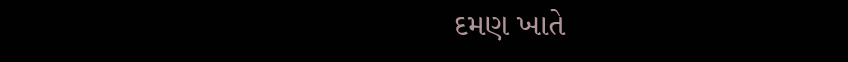દમણ ખાતે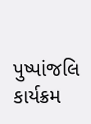પુષ્‍પાંજલિ કાર્યક્રમ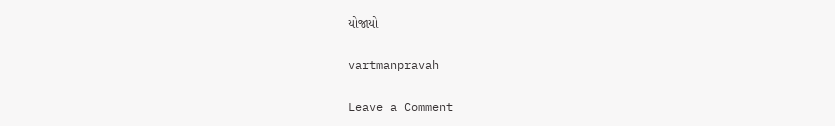યોજાયો

vartmanpravah

Leave a Comment